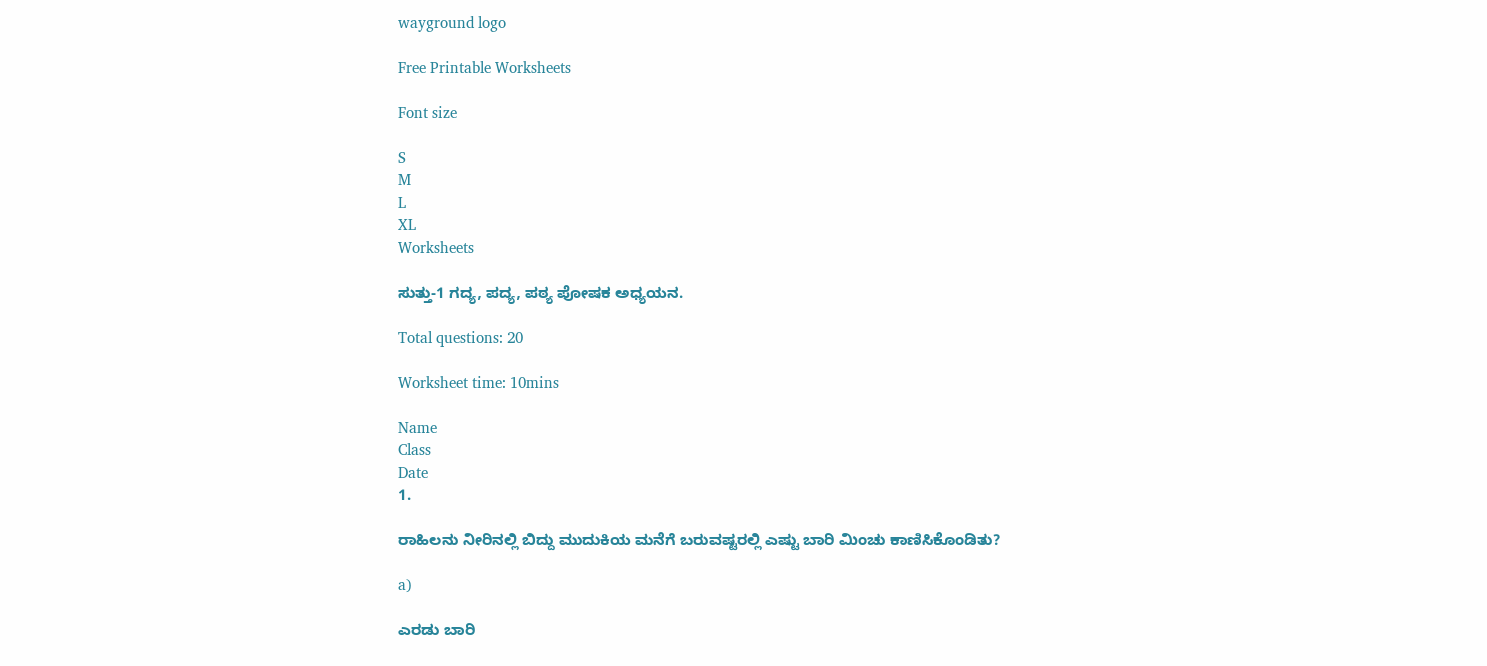wayground logo

Free Printable Worksheets

Font size

S
M
L
XL
Worksheets

ಸುತ್ತು-1 ಗದ್ಯ, ಪದ್ಯ, ಪಠ್ಯ ಪೋಷಕ ಅಧ್ಯಯನ.

Total questions: 20

Worksheet time: 10mins

Name
Class
Date
1.

ರಾಹಿಲನು ನೀರಿನಲ್ಲಿ ಬಿದ್ದು ಮುದುಕಿಯ ಮನೆಗೆ ಬರುವಷ್ಟರಲ್ಲಿ ಎಷ್ಟು ಬಾರಿ ಮಿಂಚು ಕಾಣಿಸಿಕೊಂಡಿತು?

a)

ಎರಡು ಬಾರಿ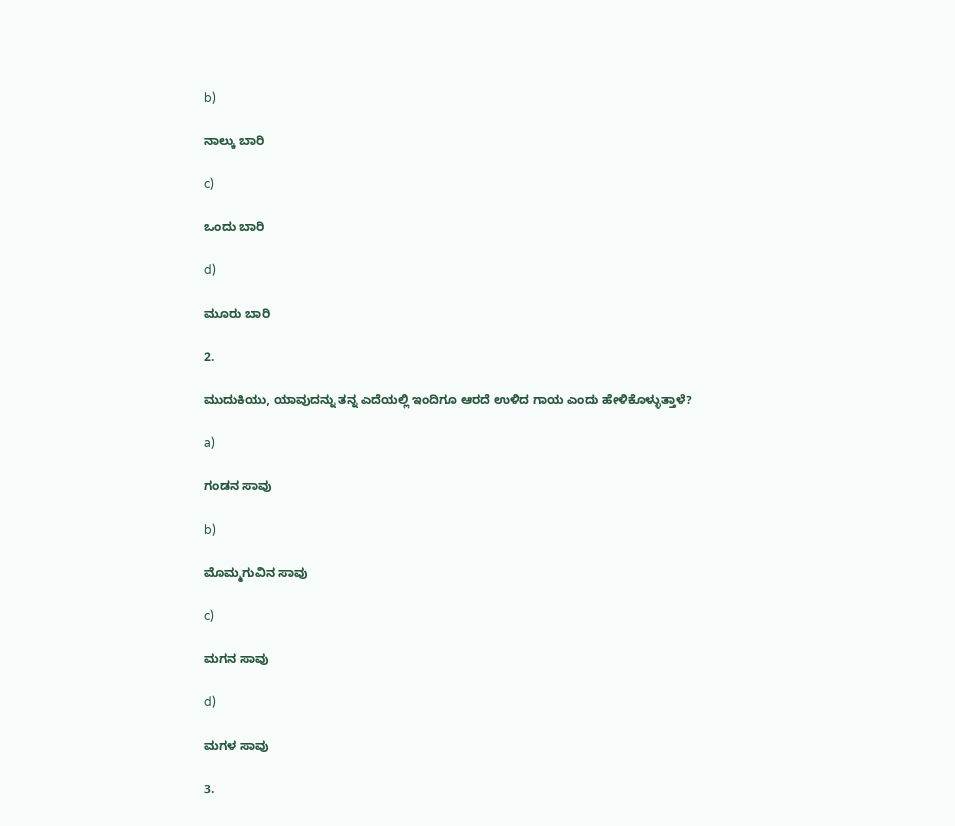b)

ನಾಲ್ಕು ಬಾರಿ

c)

ಒಂದು ಬಾರಿ

d)

ಮೂರು ಬಾರಿ

2.

ಮುದುಕಿಯು, ಯಾವುದನ್ನು ತನ್ನ ಎದೆಯಲ್ಲಿ ಇಂದಿಗೂ ಆರದೆ ಉಳಿದ ಗಾಯ ಎಂದು ಹೇಳಿಕೊಳ್ಳುತ್ತಾಳೆ?

a)

ಗಂಡನ ಸಾವು

b)

ಮೊಮ್ಮಗುವಿನ ಸಾವು

c)

ಮಗನ ಸಾವು

d)

ಮಗಳ ಸಾವು

3.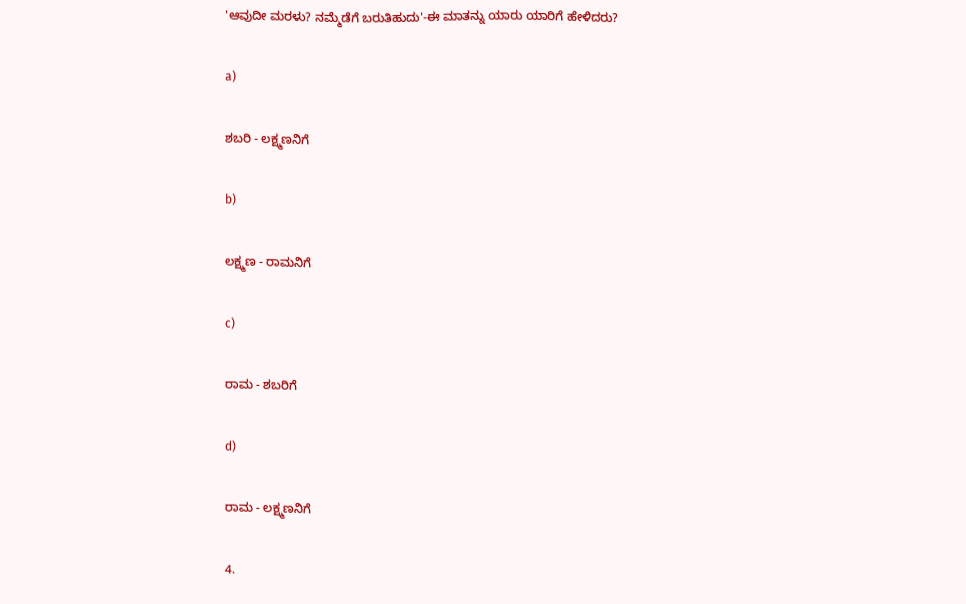'ಆವುದೀ ಮರಳು? ನಮ್ಮೆಡೆಗೆ ಬರುತಿಹುದು'-ಈ ಮಾತನ್ನು ಯಾರು ಯಾರಿಗೆ ಹೇಳಿದರು?

a)

ಶಬರಿ - ಲಕ್ಷ್ಮಣನಿಗೆ

b)

ಲಕ್ಷ್ಮಣ - ರಾಮನಿಗೆ

c)

ರಾಮ - ಶಬರಿಗೆ

d)

ರಾಮ - ಲಕ್ಷ್ಮಣನಿಗೆ

4.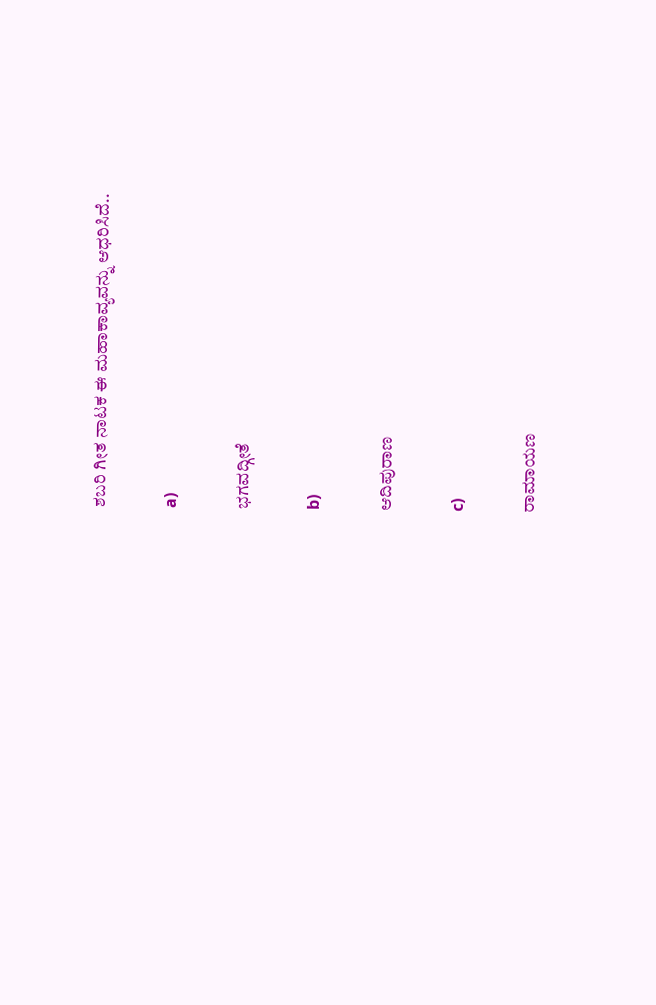ಶಬರಿ ಗೀತ ನಾಟಕ ಈ ಮಹಾಕಾವ್ಯವನ್ನು ಆಧರಿಸಿದೆ..

a)

ಭಗವದ್ಗೀತೆ

b)

ಆದಿಪುರಾಣ

c)

ರಾಮಾಯಣ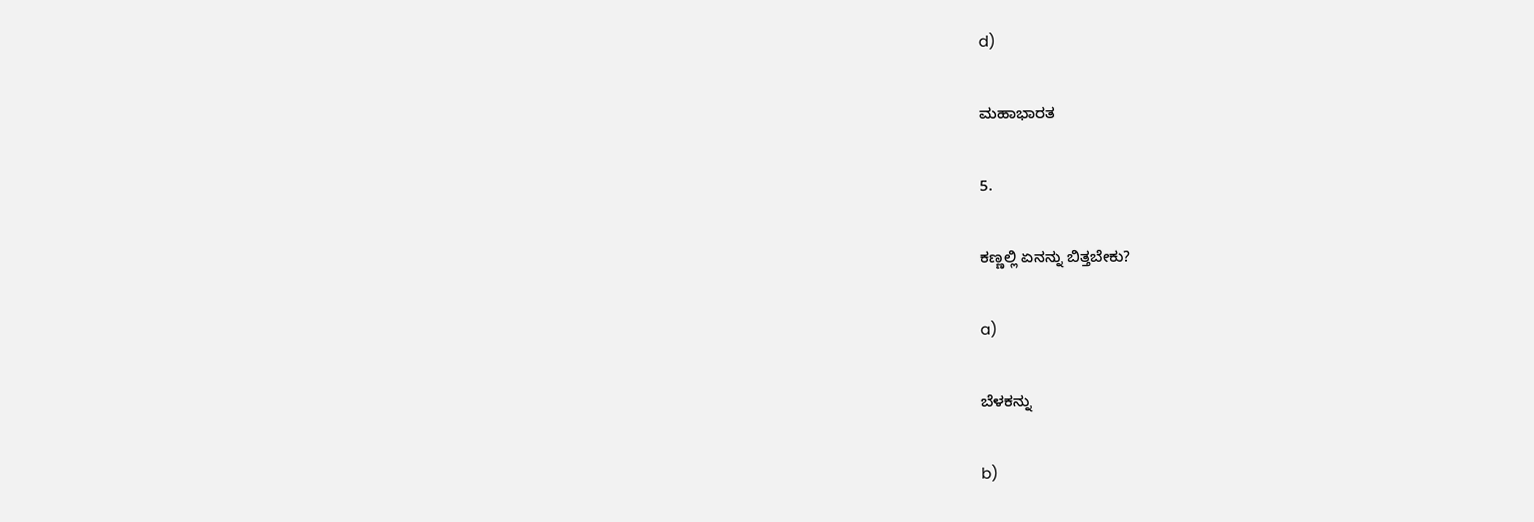d)

ಮಹಾಭಾರತ

5.

ಕಣ್ಣಲ್ಲಿ ಏನನ್ನು ಬಿತ್ತಬೇಕು?

a)

ಬೆಳಕನ್ನು

b)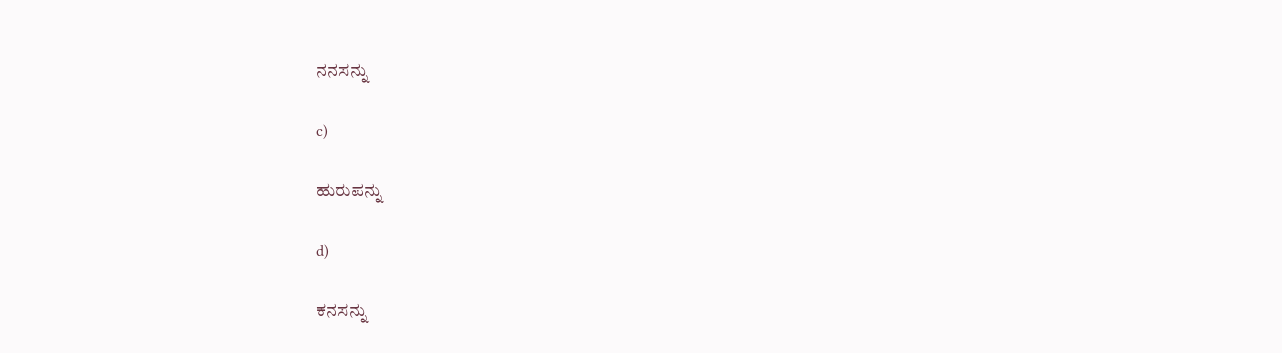ನನಸನ್ನು

c)

ಹುರುಪನ್ನು

d)

ಕನಸನ್ನು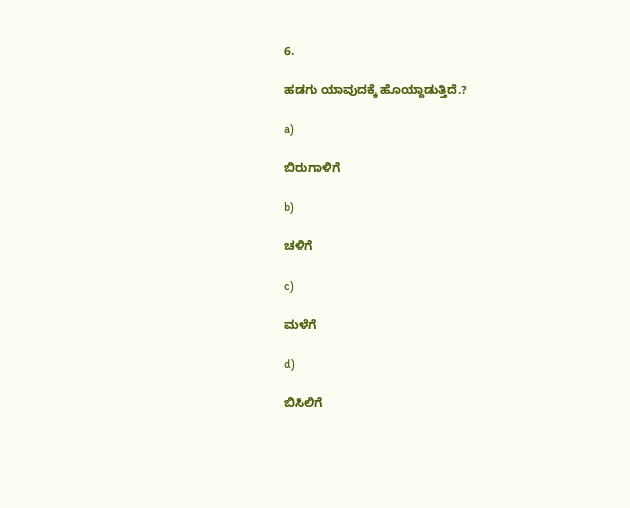6.

ಹಡಗು ಯಾವುದಕ್ಕೆ ಹೊಯ್ದಾಡುತ್ತಿದೆ.?

a)

ಬಿರುಗಾಳಿಗೆ

b)

ಚಳಿಗೆ

c)

ಮಳೆಗೆ

d)

ಬಿಸಿಲಿಗೆ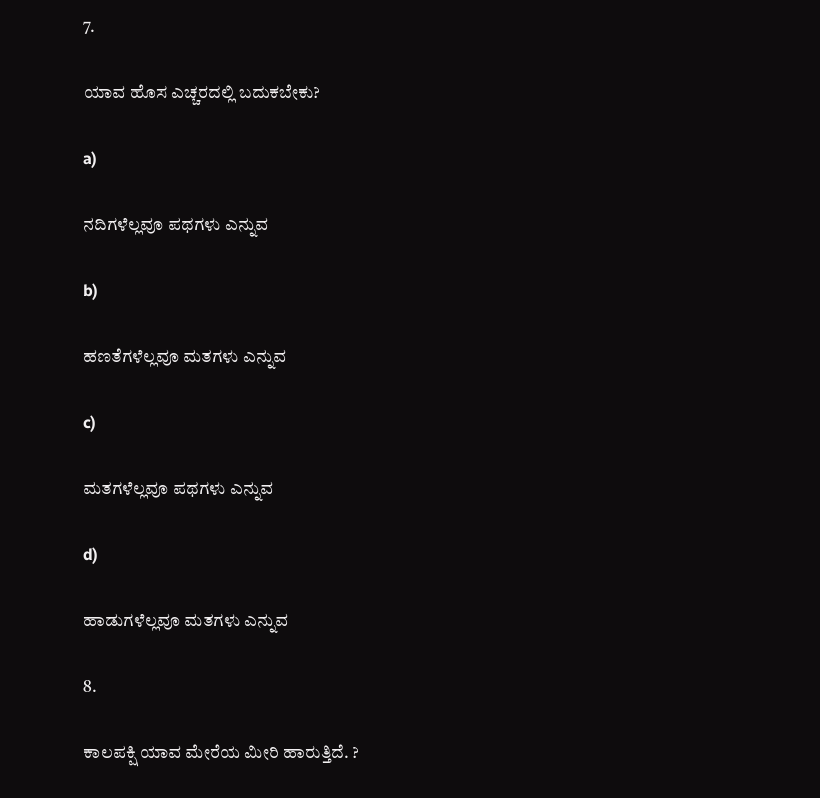7.

ಯಾವ ಹೊಸ ಎಚ್ಚರದಲ್ಲಿ ಬದುಕಬೇಕು?

a)

ನದಿಗಳೆಲ್ಲವೂ ಪಥಗಳು ಎನ್ನುವ

b)

ಹಣತೆಗಳೆಲ್ಲವೂ ಮತಗಳು ಎನ್ನುವ

c)

ಮತಗಳೆಲ್ಲವೂ ಪಥಗಳು ಎನ್ನುವ

d)

ಹಾಡುಗಳೆಲ್ಲವೂ ಮತಗಳು ಎನ್ನುವ

8.

ಕಾಲಪಕ್ಷಿ ಯಾವ ಮೇರೆಯ ಮೀರಿ ಹಾರುತ್ತಿದೆ. ?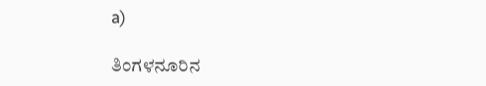a)

ತಿಂಗಳನೂರಿನ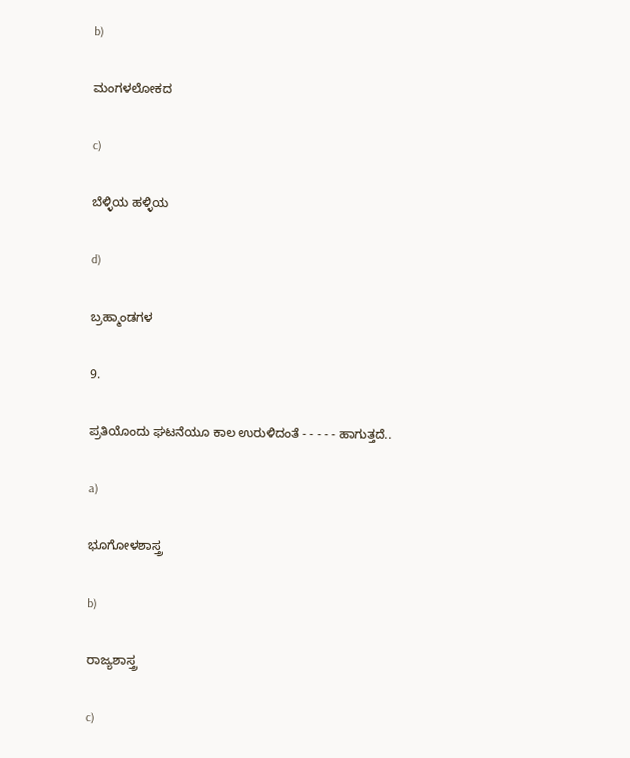b)

ಮಂಗಳಲೋಕದ

c)

ಬೆಳ್ಳಿಯ ಹಳ್ಳಿಯ

d)

ಬ್ರಹ್ಮಾಂಡಗಳ

9.

ಪ್ರತಿಯೊಂದು ಘಟನೆಯೂ ಕಾಲ ಉರುಳಿದಂತೆ - - - - - ಹಾಗುತ್ತದೆ..

a)

ಭೂಗೋಳಶಾಸ್ತ್ರ

b)

ರಾಜ್ಯಶಾಸ್ತ್ರ

c)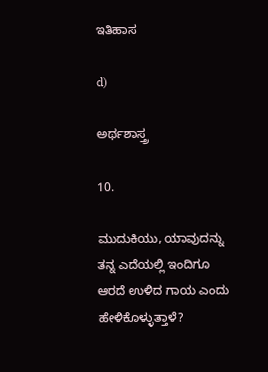ಇತಿಹಾಸ

d)

ಅರ್ಥಶಾಸ್ತ್ರ

10.

ಮುದುಕಿಯು, ಯಾವುದನ್ನು ತನ್ನ ಎದೆಯಲ್ಲಿ ಇಂದಿಗೂ ಆರದೆ ಉಳಿದ ಗಾಯ ಎಂದು ಹೇಳಿಕೊಳ್ಳುತ್ತಾಳೆ?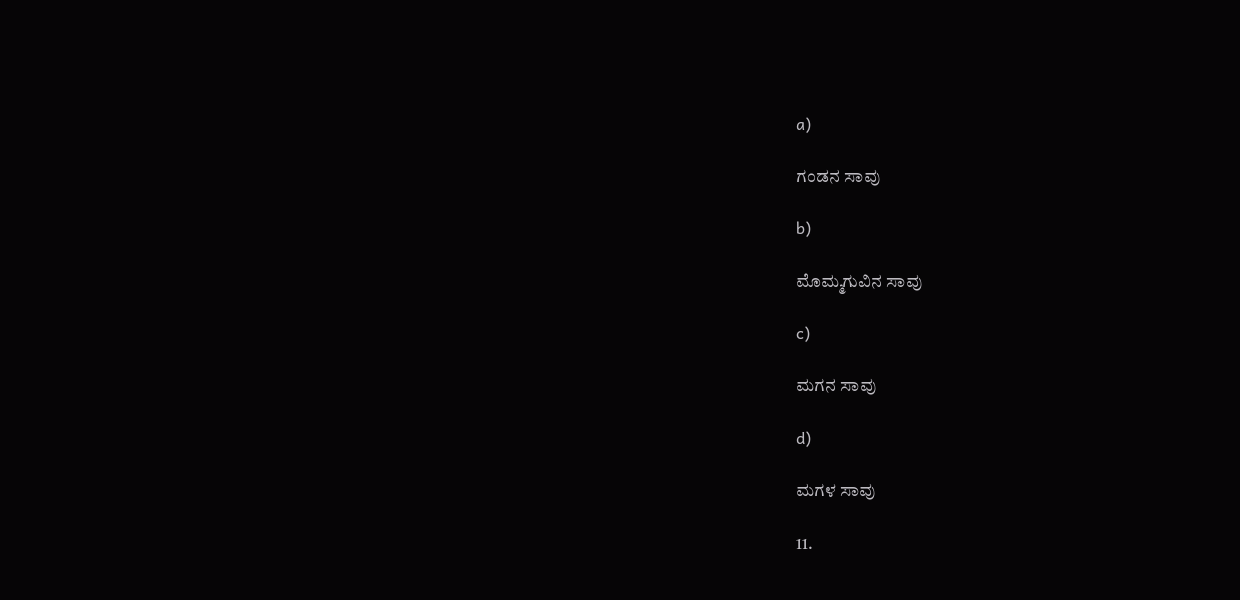a)

ಗಂಡನ ಸಾವು

b)

ಮೊಮ್ಮಗುವಿನ ಸಾವು

c)

ಮಗನ ಸಾವು

d)

ಮಗಳ ಸಾವು

11.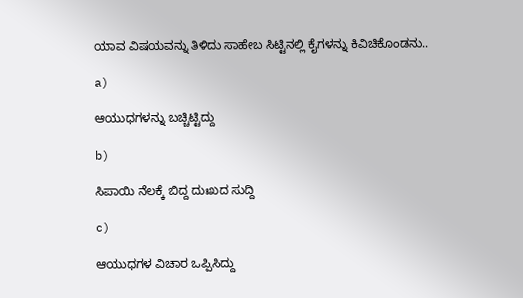ಯಾವ ವಿಷಯವನ್ನು ತಿಳಿದು ಸಾಹೇಬ ಸಿಟ್ಟಿನಲ್ಲಿ ಕೈಗಳನ್ನು ಕಿವಿಚಿಕೊಂಡನು..

a)

ಆಯುಧಗಳನ್ನು ಬಚ್ಚಿಟ್ಟಿದ್ದು

b)

ಸಿಪಾಯಿ ನೆಲಕ್ಕೆ ಬಿದ್ದ ದುಃಖದ ಸುದ್ದಿ

c)

ಆಯುಧಗಳ ವಿಚಾರ ಒಪ್ಪಿಸಿದ್ದು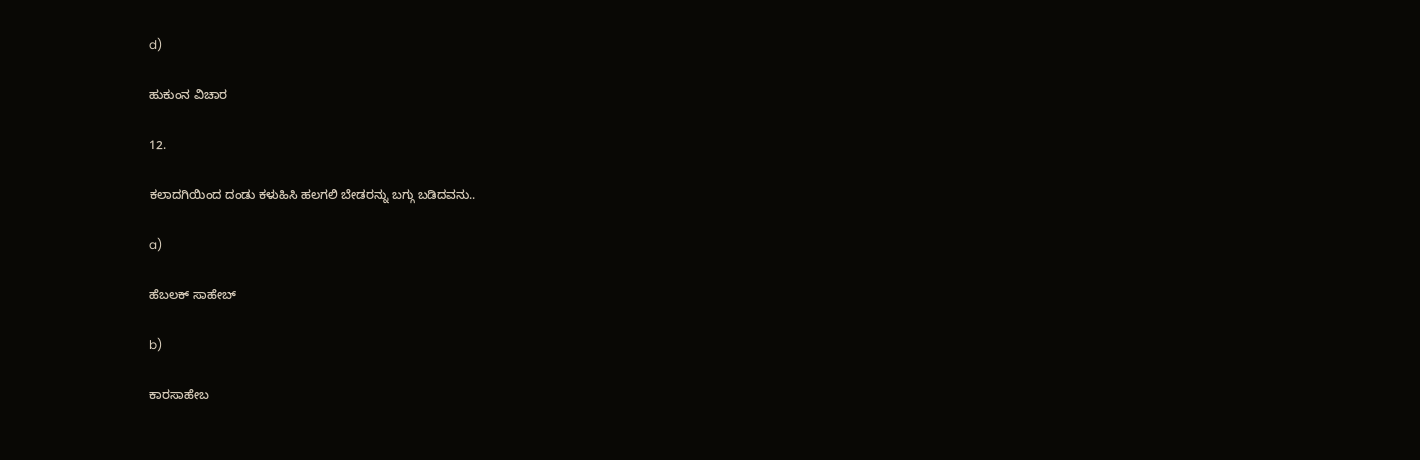d)

ಹುಕುಂನ ವಿಚಾರ

12.

ಕಲಾದಗಿಯಿಂದ ದಂಡು ಕಳುಹಿಸಿ ಹಲಗಲಿ ಬೇಡರನ್ನು ಬಗ್ಗು ಬಡಿದವನು..

a)

ಹೆಬಲಕ್ ಸಾಹೇಬ್

b)

ಕಾರಸಾಹೇಬ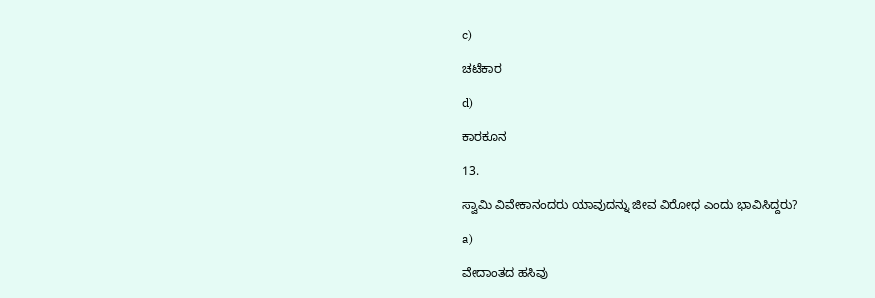c)

ಚಟೆಕಾರ

d)

ಕಾರಕೂನ

13.

ಸ್ವಾಮಿ ವಿವೇಕಾನಂದರು ಯಾವುದನ್ನು ಜೀವ ವಿರೋಧ ಎಂದು ಭಾವಿಸಿದ್ದರು?

a)

ವೇದಾಂತದ ಹಸಿವು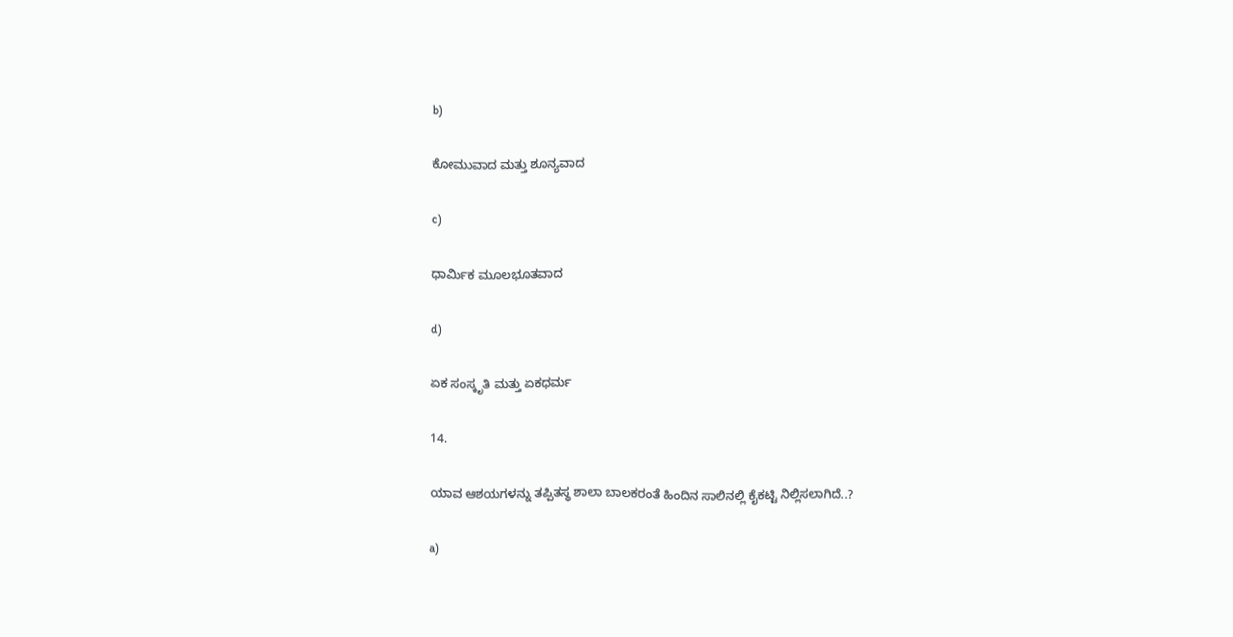b)

ಕೋಮುವಾದ ಮತ್ತು ಶೂನ್ಯವಾದ

c)

ಧಾರ್ಮಿಕ ಮೂಲಭೂತವಾದ

d)

ಏಕ ಸಂಸ್ಕೃತಿ ಮತ್ತು ಏಕಧರ್ಮ

14.

ಯಾವ ಆಶಯಗಳನ್ನು ತಪ್ಪಿತಸ್ಥ ಶಾಲಾ ಬಾಲಕರಂತೆ ಹಿಂದಿನ ಸಾಲಿನಲ್ಲಿ ಕೈಕಟ್ಟಿ ನಿಲ್ಲಿಸಲಾಗಿದೆ..?

a)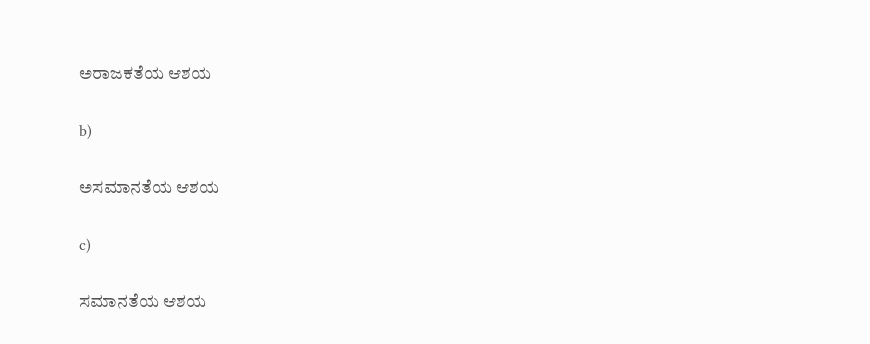ಅರಾಜಕತೆಯ ಆಶಯ

b)

ಅಸಮಾನತೆಯ ಆಶಯ

c)

ಸಮಾನತೆಯ ಆಶಯ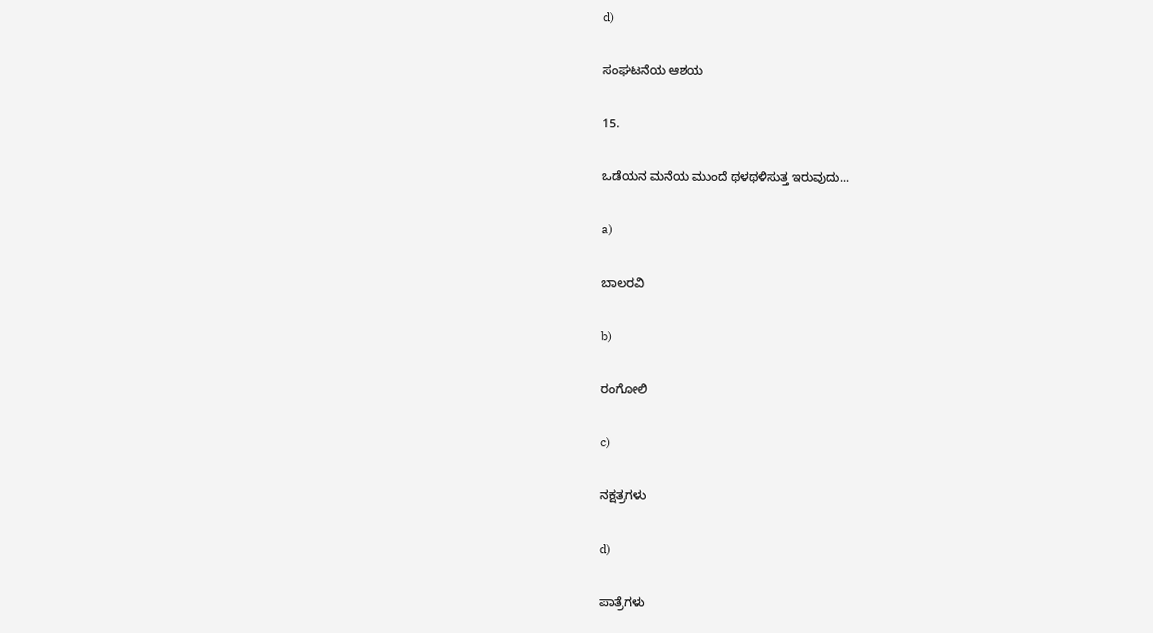d)

ಸಂಘಟನೆಯ ಆಶಯ

15.

ಒಡೆಯನ ಮನೆಯ ಮುಂದೆ ಥಳಥಳಿಸುತ್ತ ಇರುವುದು...

a)

ಬಾಲರವಿ

b)

ರಂಗೋಲಿ

c)

ನಕ್ಷತ್ರಗಳು

d)

ಪಾತ್ರೆಗಳು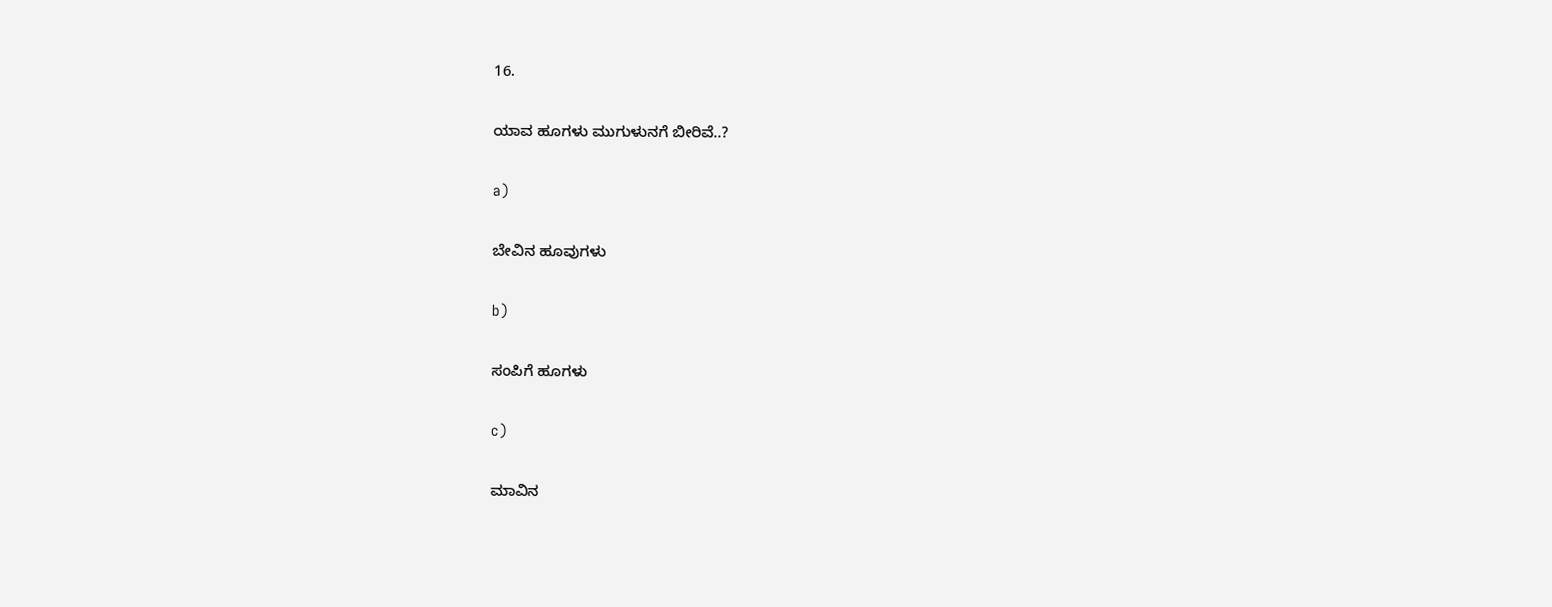16.

ಯಾವ ಹೂಗಳು ಮುಗುಳುನಗೆ ಬೀರಿವೆ..?

a)

ಬೇವಿನ ಹೂವುಗಳು

b)

ಸಂಪಿಗೆ ಹೂಗಳು

c)

ಮಾವಿನ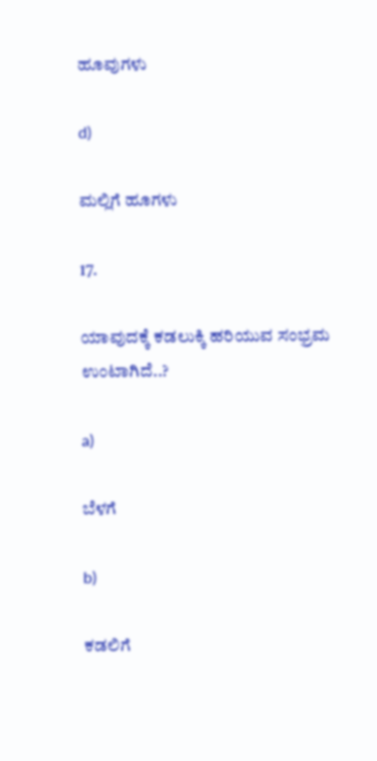ಹೂವುಗಳು

d)

ಮಲ್ಲಿಗೆ ಹೂಗಳು

17.

ಯಾವುದಕ್ಕೆ ಕಡಲುಕ್ಕಿ ಹರಿಯುವ ಸಂಭ್ರಮ ಉಂಟಾಗಿದೆ..?

a)

ಬೆಳಗೆ

b)

ಕಡಲಿಗೆ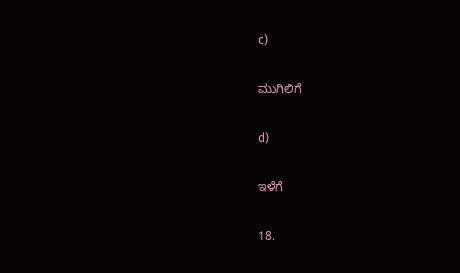c)

ಮುಗಿಲಿಗೆ

d)

ಇಳೆಗೆ

18.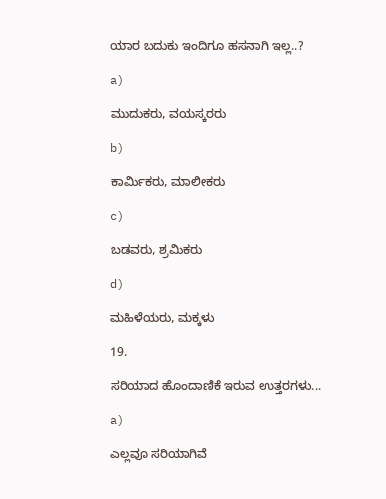ಯಾರ ಬದುಕು ಇಂದಿಗೂ ಹಸನಾಗಿ ಇಲ್ಲ..?

a)

ಮುದುಕರು, ವಯಸ್ಕರರು

b)

ಕಾರ್ಮಿಕರು, ಮಾಲೀಕರು

c)

ಬಡವರು, ಶ್ರಮಿಕರು

d)

ಮಹಿಳೆಯರು, ಮಕ್ಕಳು

19.

ಸರಿಯಾದ ಹೊಂದಾಣಿಕೆ ಇರುವ ಉತ್ತರಗಳು...

a)

ಎಲ್ಲವೂ ಸರಿಯಾಗಿವೆ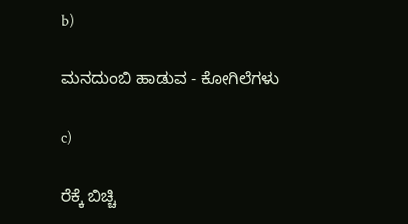b)

ಮನದುಂಬಿ ಹಾಡುವ - ಕೋಗಿಲೆಗಳು

c)

ರೆಕ್ಕೆ ಬಿಚ್ಚಿ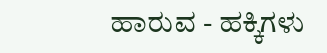ಹಾರುವ - ಹಕ್ಕಿಗಳು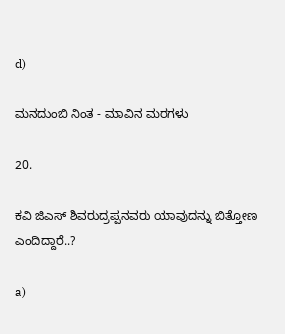d)

ಮನದುಂಬಿ ನಿಂತ - ಮಾವಿನ ಮರಗಳು

20.

ಕವಿ ಜಿಎಸ್ ಶಿವರುದ್ರಪ್ಪನವರು ಯಾವುದನ್ನು ಬಿತ್ತೋಣ ಎಂದಿದ್ದಾರೆ..?

a)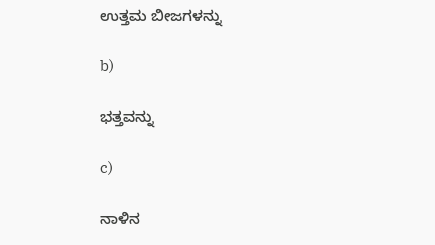ಉತ್ತಮ ಬೀಜಗಳನ್ನು

b)

ಭತ್ತವನ್ನು

c)

ನಾಳಿನ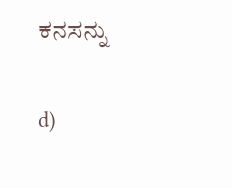ಕನಸನ್ನು

d)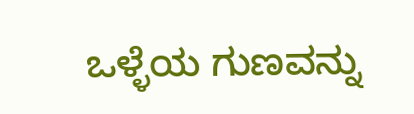ಒಳ್ಳೆಯ ಗುಣವನ್ನು